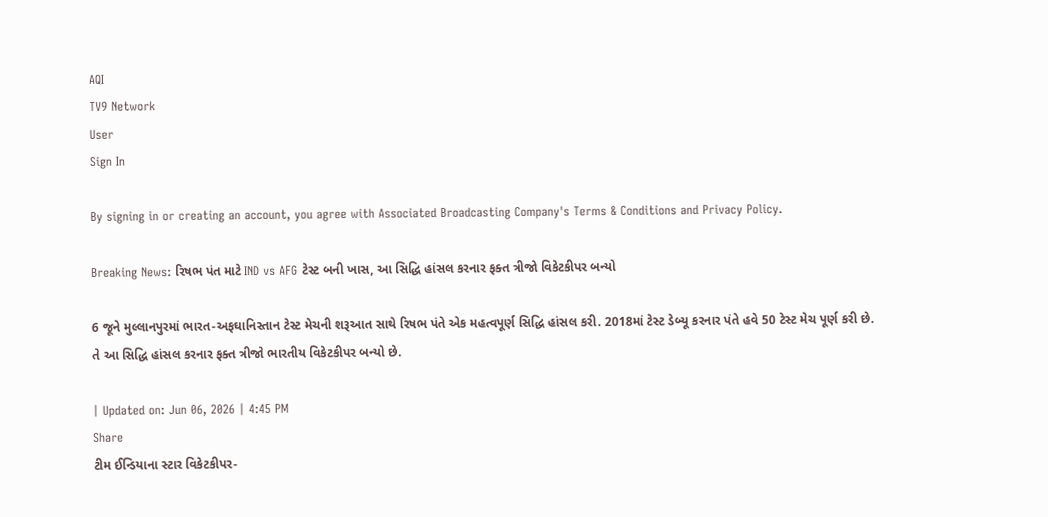AQI
TV9 Network
User
Sign In

By signing in or creating an account, you agree with Associated Broadcasting Company's Terms & Conditions and Privacy Policy.

Breaking News: રિષભ પંત માટે IND vs AFG ટેસ્ટ બની ખાસ, આ સિદ્ધિ હાંસલ કરનાર ફક્ત ત્રીજો વિકેટકીપર બન્યો

6 જૂને મુલ્લાનપુરમાં ભારત-અફઘાનિસ્તાન ટેસ્ટ મેચની શરૂઆત સાથે રિષભ પંતે એક મહત્વપૂર્ણ સિદ્ધિ હાંસલ કરી. 2018માં ટેસ્ટ ડેબ્યૂ કરનાર પંતે હવે 50 ટેસ્ટ મેચ પૂર્ણ કરી છે. તે આ સિદ્ધિ હાંસલ કરનાર ફક્ત ત્રીજો ભારતીય વિકેટકીપર બન્યો છે.

| Updated on: Jun 06, 2026 | 4:45 PM
Share
ટીમ ઈન્ડિયાના સ્ટાર વિકેટકીપર-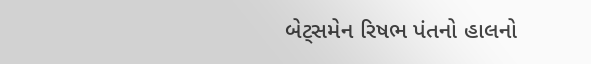બેટ્સમેન રિષભ પંતનો હાલનો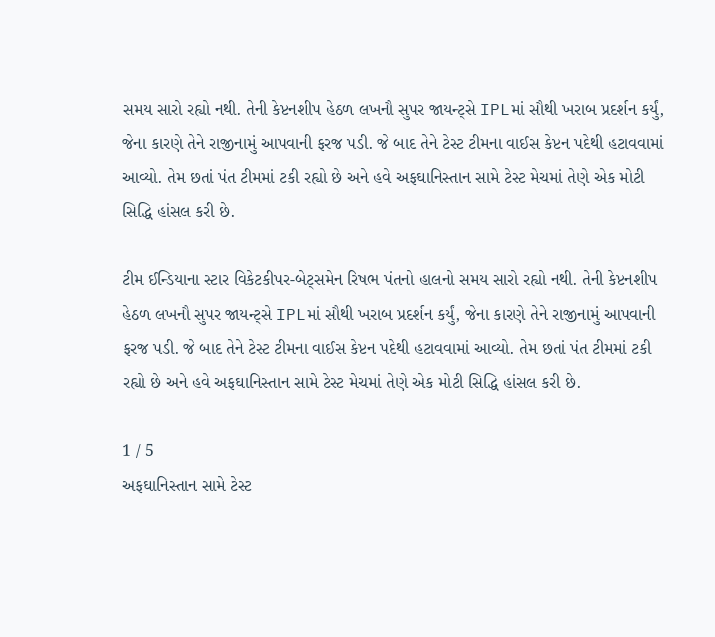સમય સારો રહ્યો નથી. તેની કેપ્ટનશીપ હેઠળ લખનૌ સુપર જાયન્ટ્સે IPLમાં સૌથી ખરાબ પ્રદર્શન કર્યું, જેના કારણે તેને રાજીનામું આપવાની ફરજ પડી. જે બાદ તેને ટેસ્ટ ટીમના વાઈસ કેપ્ટન પદેથી હટાવવામાં આવ્યો. તેમ છતાં પંત ટીમમાં ટકી રહ્યો છે અને હવે અફઘાનિસ્તાન સામે ટેસ્ટ મેચમાં તેણે એક મોટી સિદ્ધિ હાંસલ કરી છે.

ટીમ ઈન્ડિયાના સ્ટાર વિકેટકીપર-બેટ્સમેન રિષભ પંતનો હાલનો સમય સારો રહ્યો નથી. તેની કેપ્ટનશીપ હેઠળ લખનૌ સુપર જાયન્ટ્સે IPLમાં સૌથી ખરાબ પ્રદર્શન કર્યું, જેના કારણે તેને રાજીનામું આપવાની ફરજ પડી. જે બાદ તેને ટેસ્ટ ટીમના વાઈસ કેપ્ટન પદેથી હટાવવામાં આવ્યો. તેમ છતાં પંત ટીમમાં ટકી રહ્યો છે અને હવે અફઘાનિસ્તાન સામે ટેસ્ટ મેચમાં તેણે એક મોટી સિદ્ધિ હાંસલ કરી છે.

1 / 5
અફઘાનિસ્તાન સામે ટેસ્ટ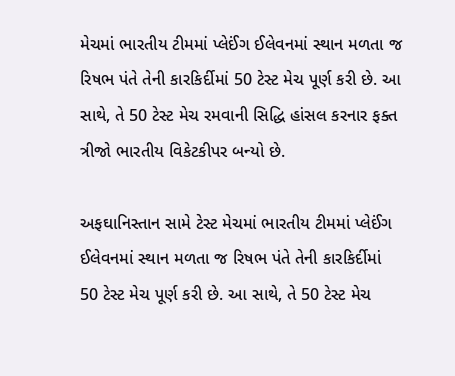મેચમાં ભારતીય ટીમમાં પ્લેઈંગ ઈલેવનમાં સ્થાન મળતા જ રિષભ પંતે તેની કારકિર્દીમાં 50 ટેસ્ટ મેચ પૂર્ણ કરી છે. આ સાથે, તે 50 ટેસ્ટ મેચ રમવાની સિદ્ધિ હાંસલ કરનાર ફક્ત ત્રીજો ભારતીય વિકેટકીપર બન્યો છે.

અફઘાનિસ્તાન સામે ટેસ્ટ મેચમાં ભારતીય ટીમમાં પ્લેઈંગ ઈલેવનમાં સ્થાન મળતા જ રિષભ પંતે તેની કારકિર્દીમાં 50 ટેસ્ટ મેચ પૂર્ણ કરી છે. આ સાથે, તે 50 ટેસ્ટ મેચ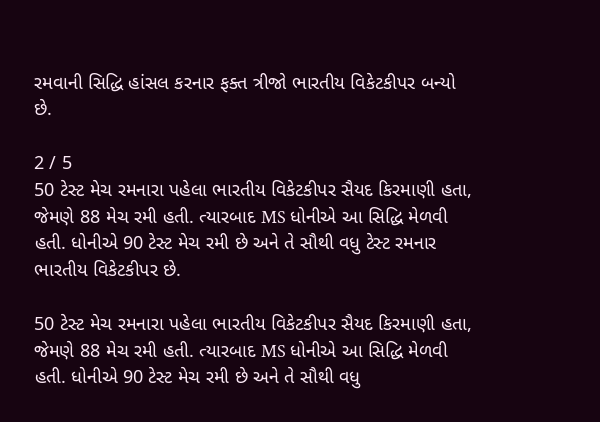રમવાની સિદ્ધિ હાંસલ કરનાર ફક્ત ત્રીજો ભારતીય વિકેટકીપર બન્યો છે.

2 / 5
50 ટેસ્ટ મેચ રમનારા પહેલા ભારતીય વિકેટકીપર સૈયદ કિરમાણી હતા, જેમણે 88 મેચ રમી હતી. ત્યારબાદ MS ધોનીએ આ સિદ્ધિ મેળવી હતી. ધોનીએ 90 ટેસ્ટ મેચ રમી છે અને તે સૌથી વધુ ટેસ્ટ રમનાર ભારતીય વિકેટકીપર છે.

50 ટેસ્ટ મેચ રમનારા પહેલા ભારતીય વિકેટકીપર સૈયદ કિરમાણી હતા, જેમણે 88 મેચ રમી હતી. ત્યારબાદ MS ધોનીએ આ સિદ્ધિ મેળવી હતી. ધોનીએ 90 ટેસ્ટ મેચ રમી છે અને તે સૌથી વધુ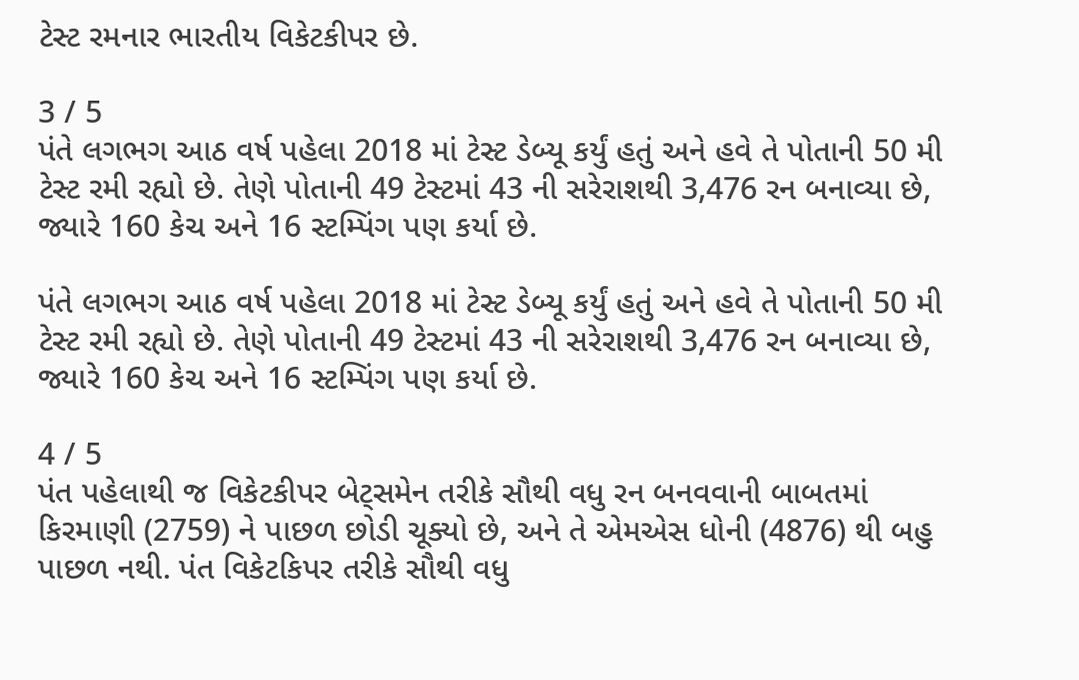ટેસ્ટ રમનાર ભારતીય વિકેટકીપર છે.

3 / 5
પંતે લગભગ આઠ વર્ષ પહેલા 2018 માં ટેસ્ટ ડેબ્યૂ કર્યું હતું અને હવે તે પોતાની 50 મી ટેસ્ટ રમી રહ્યો છે. તેણે પોતાની 49 ટેસ્ટમાં 43 ની સરેરાશથી 3,476 રન બનાવ્યા છે, જ્યારે 160 કેચ અને 16 સ્ટમ્પિંગ પણ કર્યા છે.

પંતે લગભગ આઠ વર્ષ પહેલા 2018 માં ટેસ્ટ ડેબ્યૂ કર્યું હતું અને હવે તે પોતાની 50 મી ટેસ્ટ રમી રહ્યો છે. તેણે પોતાની 49 ટેસ્ટમાં 43 ની સરેરાશથી 3,476 રન બનાવ્યા છે, જ્યારે 160 કેચ અને 16 સ્ટમ્પિંગ પણ કર્યા છે.

4 / 5
પંત પહેલાથી જ વિકેટકીપર બેટ્સમેન તરીકે સૌથી વધુ રન બનવવાની બાબતમાં કિરમાણી (2759) ને પાછળ છોડી ચૂક્યો છે, અને તે એમએસ ધોની (4876) થી બહુ પાછળ નથી. પંત વિકેટકિપર તરીકે સૌથી વધુ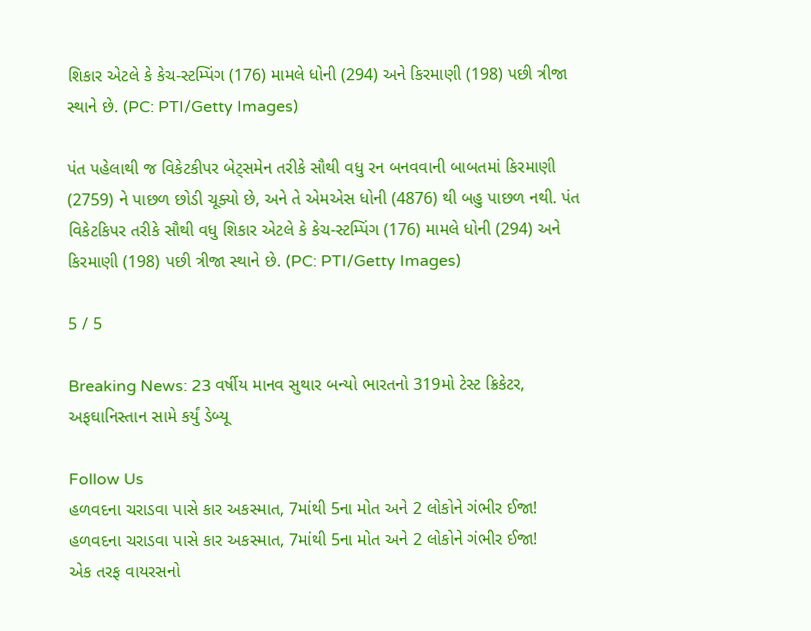શિકાર એટલે કે કેચ-સ્ટમ્પિંગ (176) મામલે ધોની (294) અને કિરમાણી (198) પછી ત્રીજા સ્થાને છે. (PC: PTI/Getty Images)

પંત પહેલાથી જ વિકેટકીપર બેટ્સમેન તરીકે સૌથી વધુ રન બનવવાની બાબતમાં કિરમાણી (2759) ને પાછળ છોડી ચૂક્યો છે, અને તે એમએસ ધોની (4876) થી બહુ પાછળ નથી. પંત વિકેટકિપર તરીકે સૌથી વધુ શિકાર એટલે કે કેચ-સ્ટમ્પિંગ (176) મામલે ધોની (294) અને કિરમાણી (198) પછી ત્રીજા સ્થાને છે. (PC: PTI/Getty Images)

5 / 5

Breaking News: 23 વર્ષીય માનવ સુથાર બન્યો ભારતનો 319મો ટેસ્ટ ક્રિકેટર, અફઘાનિસ્તાન સામે કર્યું ડેબ્યૂ

Follow Us
હળવદના ચરાડવા પાસે કાર અકસ્માત, 7માંથી 5ના મોત અને 2 લોકોને ગંભીર ઈજા!
હળવદના ચરાડવા પાસે કાર અકસ્માત, 7માંથી 5ના મોત અને 2 લોકોને ગંભીર ઈજા!
એક તરફ વાયરસનો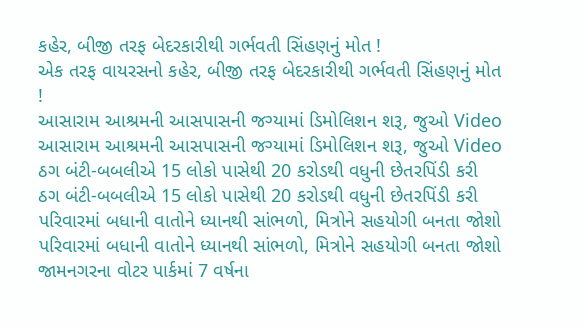કહેર, બીજી તરફ બેદરકારીથી ગર્ભવતી સિંહણનું મોત !
એક તરફ વાયરસનો કહેર, બીજી તરફ બેદરકારીથી ગર્ભવતી સિંહણનું મોત !
આસારામ આશ્રમની આસપાસની જગ્યામાં ડિમોલિશન શરૂ, જુઓ Video
આસારામ આશ્રમની આસપાસની જગ્યામાં ડિમોલિશન શરૂ, જુઓ Video
ઠગ બંટી-બબલીએ 15 લોકો પાસેથી 20 કરોડથી વધુની છેતરપિંડી કરી
ઠગ બંટી-બબલીએ 15 લોકો પાસેથી 20 કરોડથી વધુની છેતરપિંડી કરી
પરિવારમાં બધાની વાતોને ધ્યાનથી સાંભળો, મિત્રોને સહયોગી બનતા જોશો
પરિવારમાં બધાની વાતોને ધ્યાનથી સાંભળો, મિત્રોને સહયોગી બનતા જોશો
જામનગરના વોટર પાર્કમાં 7 વર્ષના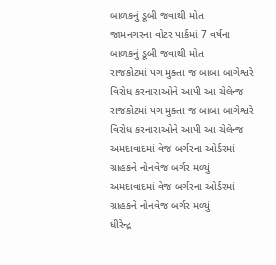બાળકનું ડૂબી જવાથી મોત
જામનગરના વોટર પાર્કમાં 7 વર્ષના બાળકનું ડૂબી જવાથી મોત
રાજકોટમાં પગ મુક્તા જ બાબા બાગેશ્વરે વિરોધ કરનારાઓને આપી આ ચેલેન્જ
રાજકોટમાં પગ મુક્તા જ બાબા બાગેશ્વરે વિરોધ કરનારાઓને આપી આ ચેલેન્જ
અમદાવાદમાં વેજ બર્ગરના ઓર્ડરમાં ગ્રાહકને નોનવેજ બર્ગર મળ્યું
અમદાવાદમાં વેજ બર્ગરના ઓર્ડરમાં ગ્રાહકને નોનવેજ બર્ગર મળ્યું
ધીરેન્દ્ર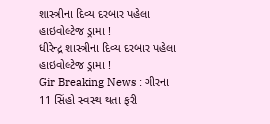શાસ્ત્રીના દિવ્ય દરબાર પહેલા હાઇવોલ્ટેજ ડ્રામા !
ધીરેન્દ્ર શાસ્ત્રીના દિવ્ય દરબાર પહેલા હાઇવોલ્ટેજ ડ્રામા !
Gir Breaking News : ગીરના 11 સિંહો સ્વસ્થ થતા ફરી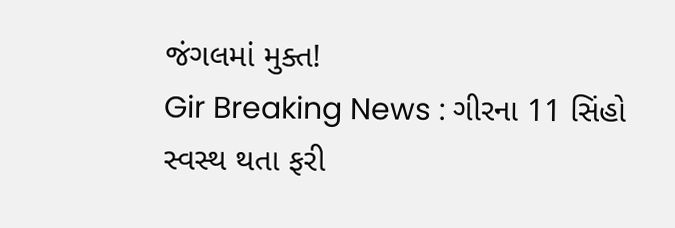જંગલમાં મુક્ત!
Gir Breaking News : ગીરના 11 સિંહો સ્વસ્થ થતા ફરી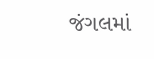જંગલમાં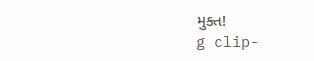મુક્ત!
g clip-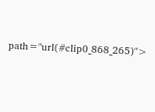path="url(#clip0_868_265)">